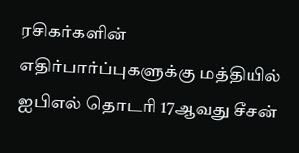ரசிகர்களின் எதிர்பார்ப்புகளுக்கு மத்தியில் ஐபிஎல் தொடரி 17ஆவது சீசன்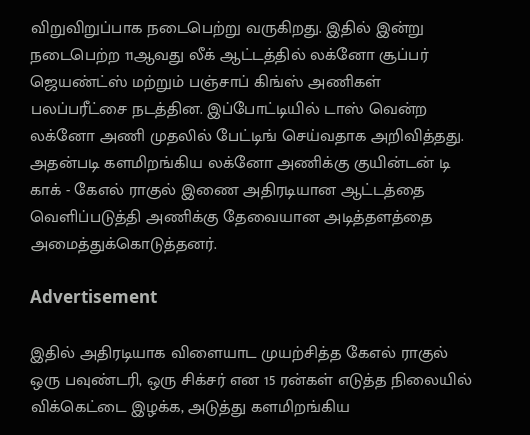விறுவிறுப்பாக நடைபெற்று வருகிறது. இதில் இன்று நடைபெற்ற 11ஆவது லீக் ஆட்டத்தில் லக்னோ சூப்பர் ஜெயண்ட்ஸ் மற்றும் பஞ்சாப் கிங்ஸ் அணிகள் பலப்பரீட்சை நடத்தின. இப்போட்டியில் டாஸ் வென்ற லக்னோ அணி முதலில் பேட்டிங் செய்வதாக அறிவித்தது. அதன்படி களமிறங்கிய லக்னோ அணிக்கு குயின்டன் டி காக் - கேஎல் ராகுல் இணை அதிரடியான ஆட்டத்தை வெளிப்படுத்தி அணிக்கு தேவையான அடித்தளத்தை அமைத்துக்கொடுத்தனர்.

Advertisement

இதில் அதிரடியாக விளையாட முயற்சித்த கேஎல் ராகுல் ஒரு பவுண்டரி, ஒரு சிக்சர் என 15 ரன்கள் எடுத்த நிலையில் விக்கெட்டை இழக்க, அடுத்து களமிறங்கிய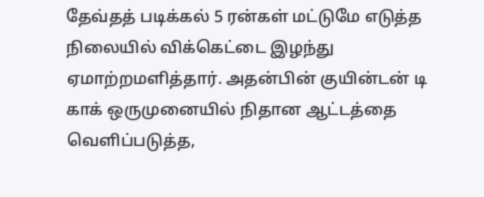தேவ்தத் படிக்கல் 5 ரன்கள் மட்டுமே எடுத்த நிலையில் விக்கெட்டை இழந்து ஏமாற்றமளித்தார். அதன்பின் குயின்டன் டி காக் ஒருமுனையில் நிதான ஆட்டத்தை வெளிப்படுத்த,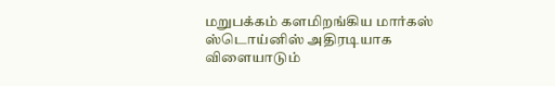மறுபக்கம் களமிறங்கிய மார்கஸ் ஸ்டொய்னிஸ் அதிரடியாக விளையாடும்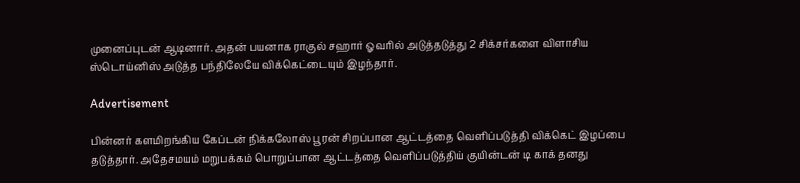முனைப்புடன் ஆடினார். அதன் பயனாக ராகுல் சஹார் ஓவரில் அடுத்தடுத்து 2 சிக்சர்களை விளாசிய ஸ்டொய்னிஸ் அடுத்த பந்திலேயே விக்கெட்டையும் இழந்தார்.

Advertisement

பின்னர் களமிறங்கிய கேப்டன் நிக்கலோஸ் பூரன் சிறப்பான ஆட்டத்தை வெளிப்படுத்தி விக்கெட் இழப்பை தடுத்தார். அதேசமயம் மறுபக்கம் பொறுப்பான ஆட்டத்தை வெளிப்படுத்திய் குயின்டன் டி காக் தனது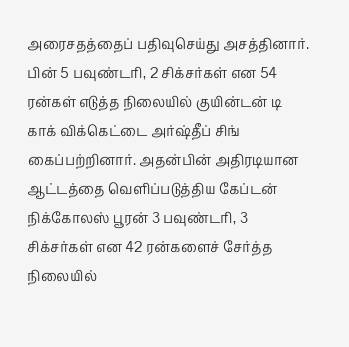அரைசதத்தைப் பதிவுசெய்து அசத்தினார். பின் 5 பவுண்டரி, 2 சிக்சர்கள் என 54 ரன்கள் எடுத்த நிலையில் குயின்டன் டி காக் விக்கெட்டை அர்ஷ்தீப் சிங் கைப்பற்றினார். அதன்பின் அதிரடியான ஆட்டத்தை வெளிப்படுத்திய கேப்டன் நிக்கோலஸ் பூரன் 3 பவுண்டரி, 3 சிக்சர்கள் என 42 ரன்களைச் சேர்த்த நிலையில்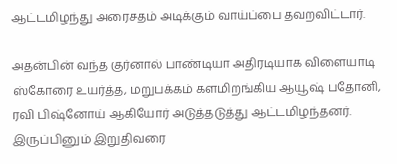ஆட்டமிழந்து அரைசதம் அடிக்கும் வாய்ப்பை தவறவிட்டார்.

அதன்பின் வந்த குர்னால் பாண்டியா அதிரடியாக விளையாடி ஸ்கோரை உயர்த்த, மறுபக்கம் களமிறங்கிய ஆயூஷ் பதோனி, ரவி பிஷ்னோய் ஆகியோர் அடுத்தடுத்து ஆட்டமிழந்தனர். இருப்பினும் இறுதிவரை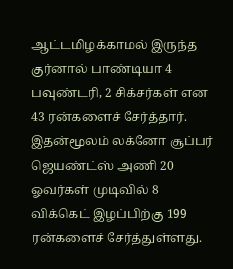ஆட்டமிழக்காமல் இருந்த குர்னால் பாண்டியா 4 பவுண்டரி, 2 சிக்சர்கள் என 43 ரன்களைச் சேர்த்தார். இதன்மூலம் லக்னோ சூப்பர் ஜெயண்ட்ஸ் அணி 20 ஓவர்கள் முடிவில் 8 விக்கெட் இழப்பிற்கு 199 ரன்களைச் சேர்த்துள்ளது.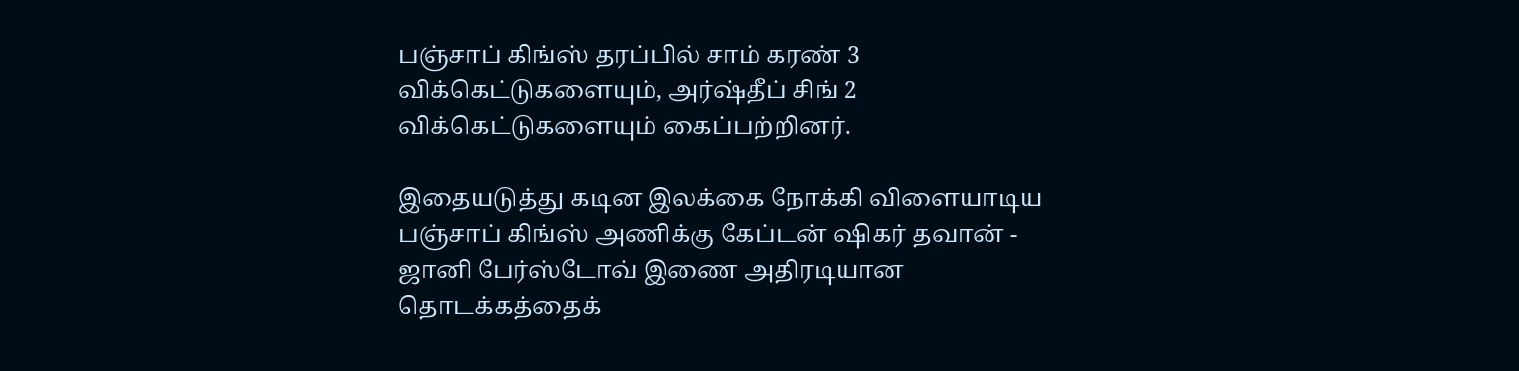பஞ்சாப் கிங்ஸ் தரப்பில் சாம் கரண் 3 விக்கெட்டுகளையும், அர்ஷ்தீப் சிங் 2 விக்கெட்டுகளையும் கைப்பற்றினர்.

இதையடுத்து கடின இலக்கை நோக்கி விளையாடிய பஞ்சாப் கிங்ஸ் அணிக்கு கேப்டன் ஷிகர் தவான் - ஜானி பேர்ஸ்டோவ் இணை அதிரடியான தொடக்கத்தைக்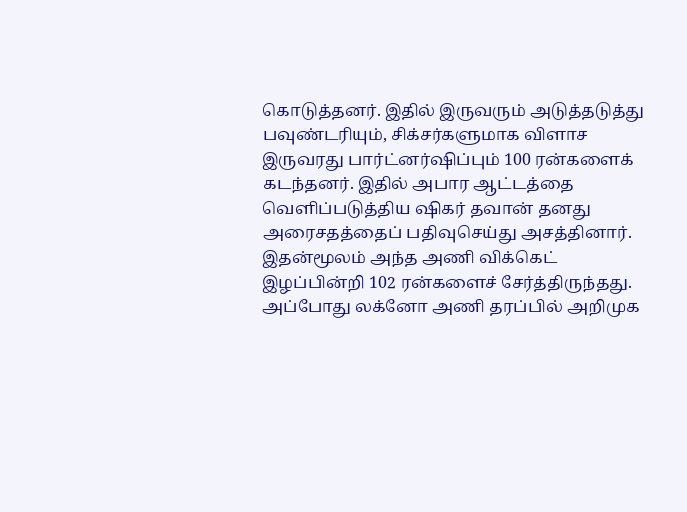கொடுத்தனர். இதில் இருவரும் அடுத்தடுத்து பவுண்டரியும், சிக்சர்களுமாக விளாச இருவரது பார்ட்னர்ஷிப்பும் 100 ரன்களைக் கடந்தனர். இதில் அபார ஆட்டத்தை வெளிப்படுத்திய ஷிகர் தவான் தனது அரைசதத்தைப் பதிவுசெய்து அசத்தினார். இதன்மூலம் அந்த அணி விக்கெட் இழப்பின்றி 102 ரன்களைச் சேர்த்திருந்தது. அப்போது லக்னோ அணி தரப்பில் அறிமுக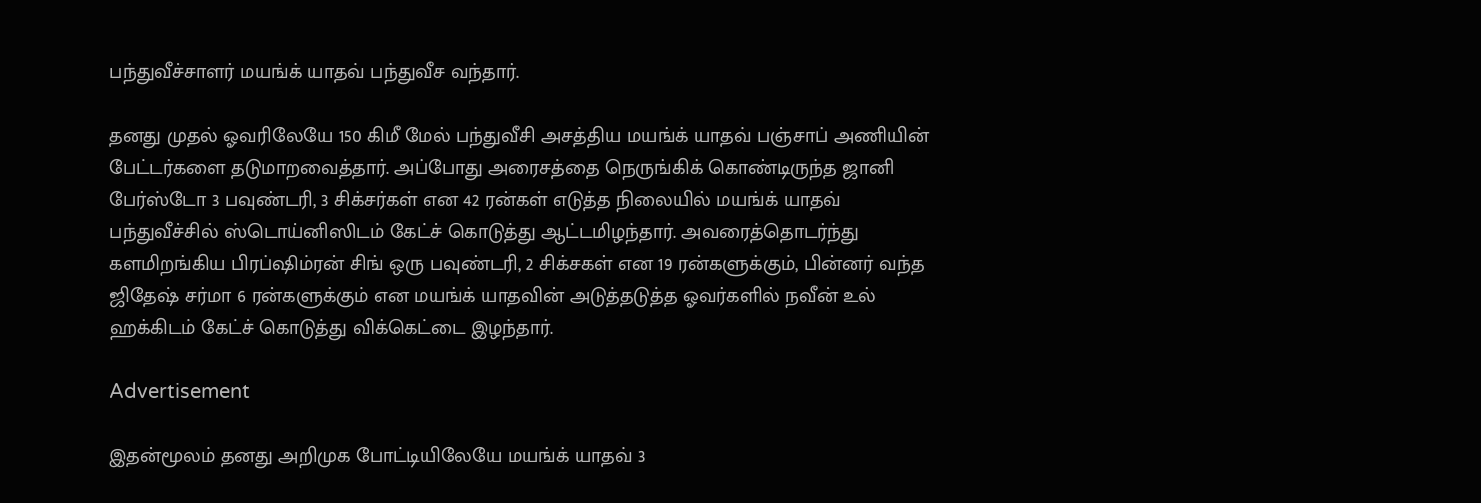பந்துவீச்சாளர் மயங்க் யாதவ் பந்துவீச வந்தார்.

தனது முதல் ஓவரிலேயே 150 கிமீ மேல் பந்துவீசி அசத்திய மயங்க் யாதவ் பஞ்சாப் அணியின் பேட்டர்களை தடுமாறவைத்தார். அப்போது அரைசத்தை நெருங்கிக் கொண்டிருந்த ஜானி பேர்ஸ்டோ 3 பவுண்டரி, 3 சிக்சர்கள் என 42 ரன்கள் எடுத்த நிலையில் மயங்க் யாதவ் பந்துவீச்சில் ஸ்டொய்னிஸிடம் கேட்ச் கொடுத்து ஆட்டமிழந்தார். அவரைத்தொடர்ந்து களமிறங்கிய பிரப்ஷிம்ரன் சிங் ஒரு பவுண்டரி, 2 சிக்சகள் என 19 ரன்களுக்கும், பின்னர் வந்த ஜிதேஷ் சர்மா 6 ரன்களுக்கும் என மயங்க் யாதவின் அடுத்தடுத்த ஓவர்களில் நவீன் உல் ஹக்கிடம் கேட்ச் கொடுத்து விக்கெட்டை இழந்தார்.

Advertisement

இதன்மூலம் தனது அறிமுக போட்டியிலேயே மயங்க் யாதவ் 3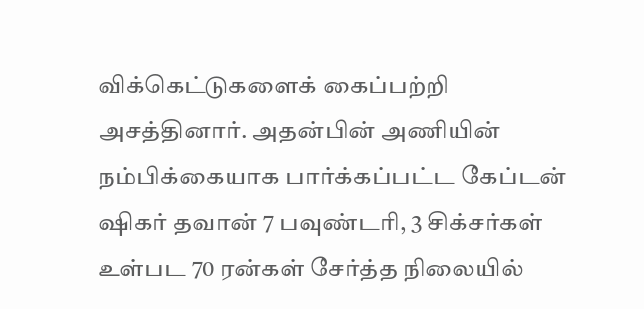விக்கெட்டுகளைக் கைப்பற்றி அசத்தினார். அதன்பின் அணியின் நம்பிக்கையாக பார்க்கப்பட்ட கேப்டன் ஷிகர் தவான் 7 பவுண்டரி, 3 சிக்சர்கள் உள்பட 70 ரன்கள் சேர்த்த நிலையில்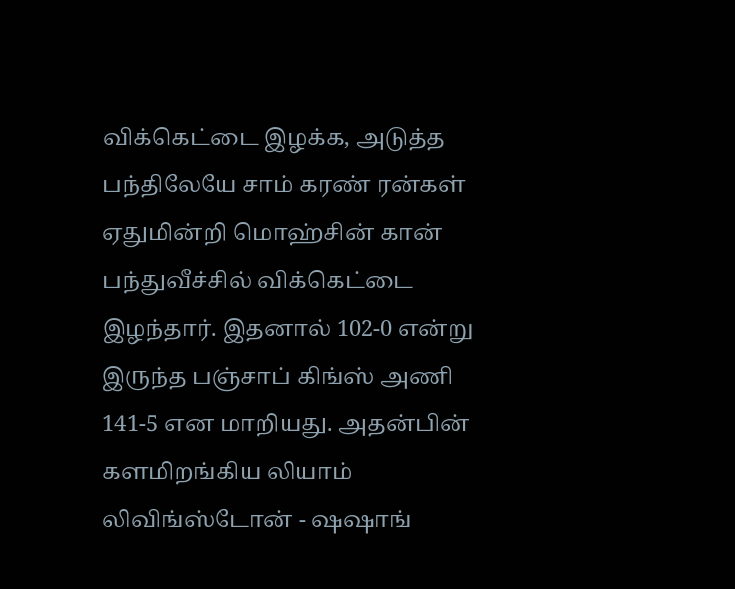விக்கெட்டை இழக்க, அடுத்த பந்திலேயே சாம் கரண் ரன்கள் ஏதுமின்றி மொஹ்சின் கான் பந்துவீச்சில் விக்கெட்டை இழந்தார். இதனால் 102-0 என்று இருந்த பஞ்சாப் கிங்ஸ் அணி 141-5 என மாறியது. அதன்பின் களமிறங்கிய லியாம் லிவிங்ஸ்டோன் - ஷஷாங்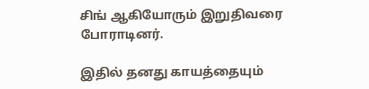சிங் ஆகியோரும் இறுதிவரை போராடினர்.

இதில் தனது காயத்தையும்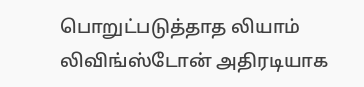பொறுட்படுத்தாத லியாம் லிவிங்ஸ்டோன் அதிரடியாக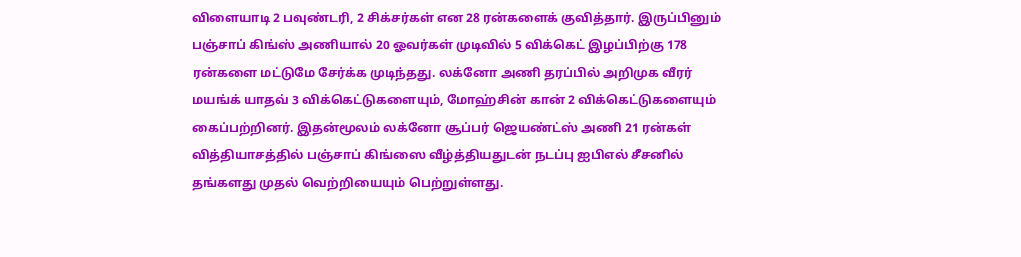விளையாடி 2 பவுண்டரி, 2 சிக்சர்கள் என 28 ரன்களைக் குவித்தார். இருப்பினும் பஞ்சாப் கிங்ஸ் அணியால் 20 ஓவர்கள் முடிவில் 5 விக்கெட் இழப்பிற்கு 178 ரன்களை மட்டுமே சேர்க்க முடிந்தது. லக்னோ அணி தரப்பில் அறிமுக வீரர் மயங்க் யாதவ் 3 விக்கெட்டுகளையும், மோஹ்சின் கான் 2 விக்கெட்டுகளையும் கைப்பற்றினர். இதன்மூலம் லக்னோ சூப்பர் ஜெயண்ட்ஸ் அணி 21 ரன்கள் வித்தியாசத்தில் பஞ்சாப் கிங்ஸை வீழ்த்தியதுடன் நடப்பு ஐபிஎல் சீசனில் தங்களது முதல் வெற்றியையும் பெற்றுள்ளது.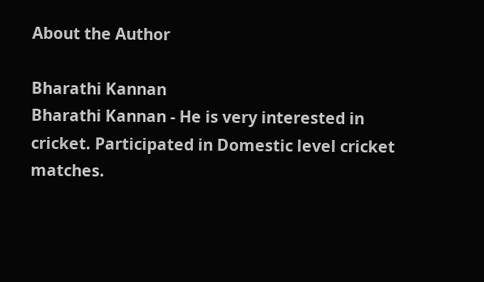About the Author

Bharathi Kannan
Bharathi Kannan - He is very interested in cricket. Participated in Domestic level cricket matches.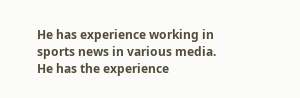He has experience working in sports news in various media. He has the experience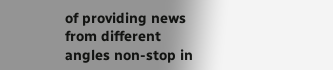of providing news from different angles non-stop in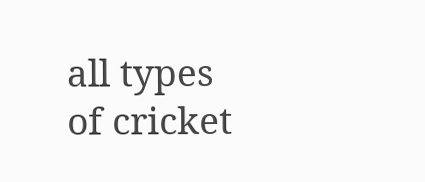all types of cricket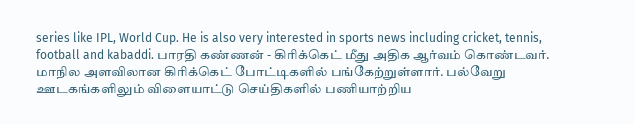series like IPL, World Cup. He is also very interested in sports news including cricket, tennis, football and kabaddi. பாரதி கண்ணன் - கிரிக்கெட் மீது அதிக ஆர்வம் கொண்டவர். மாநில அளவிலான கிரிக்கெட் போட்டிகளில் பங்கேற்றுள்ளார். பல்வேறு ஊடகங்களிலும் விளையாட்டு செய்திகளில் பணியாற்றிய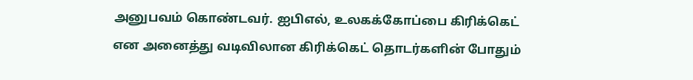அனுபவம் கொண்டவர். ஐபிஎல், உலகக்கோப்பை கிரிக்கெட் என அனைத்து வடிவிலான கிரிக்கெட் தொடர்களின் போதும்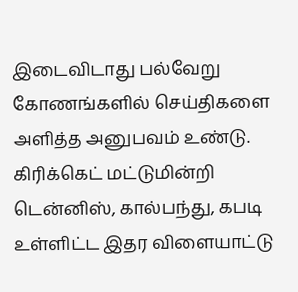இடைவிடாது பல்வேறு கோணங்களில் செய்திகளை அளித்த அனுபவம் உண்டு. கிரிக்கெட் மட்டுமின்றி டென்னிஸ், கால்பந்து, கபடி உள்ளிட்ட இதர விளையாட்டு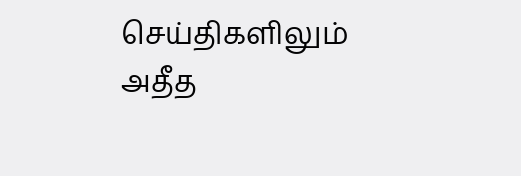செய்திகளிலும் அதீத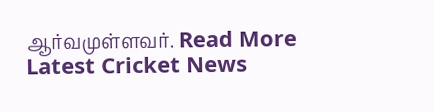ஆர்வமுள்ளவர். Read More
Latest Cricket News